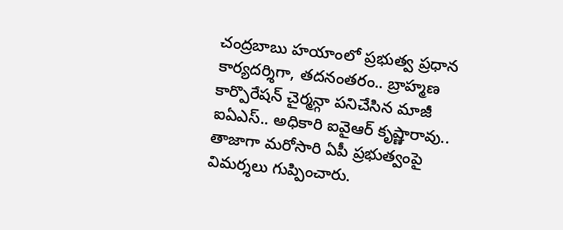చంద్రబాబు హయాంలో ప్రభుత్వ ప్రధాన కార్యదర్శిగా, తదనంతరం.. బ్రాహ్మణ కార్పొరేషన్ చైర్మన్గా పనిచేసిన మాజీ ఐఏఎస్.. అధికారి ఐవైఆర్ కృష్ణారావు.. తాజాగా మరోసారి ఏపీ ప్రభుత్వంపై విమర్శలు గుప్పించారు.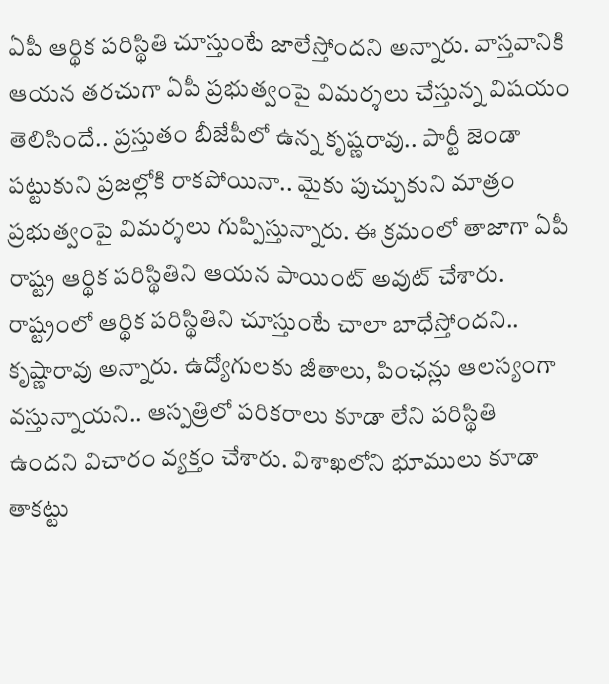ఏపీ ఆర్థిక పరిస్థితి చూస్తుంటే జాలేస్తోందని అన్నారు. వాస్తవానికి ఆయన తరచుగా ఏపీ ప్రభుత్వంపై విమర్శలు చేస్తున్న విషయం తెలిసిందే.. ప్రస్తుతం బీజేపీలో ఉన్న కృష్ణరావు.. పార్టీ జెండా పట్టుకుని ప్రజల్లోకి రాకపోయినా.. మైకు పుచ్చుకుని మాత్రం ప్రభుత్వంపై విమర్శలు గుప్పిస్తున్నారు. ఈ క్రమంలో తాజాగా ఏపీ రాష్ట్ర ఆర్థిక పరిస్థితిని ఆయన పాయింట్ అవుట్ చేశారు.
రాష్ట్రంలో ఆర్థిక పరిస్థితిని చూస్తుంటే చాలా బాధేస్తోందని.. కృష్ణారావు అన్నారు. ఉద్యోగులకు జీతాలు, పింఛన్లు ఆలస్యంగా వస్తున్నాయని.. ఆస్పత్రిలో పరికరాలు కూడా లేని పరిస్థితి ఉందని విచారం వ్యక్తం చేశారు. విశాఖలోని భూములు కూడా తాకట్టు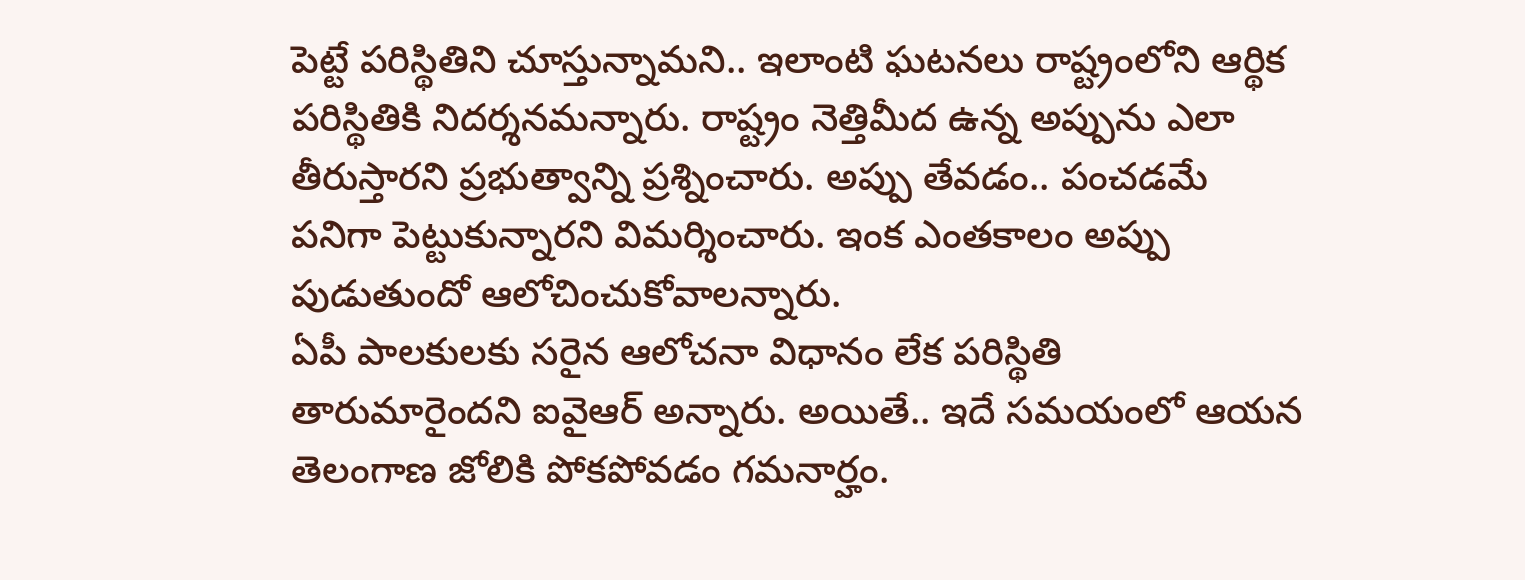పెట్టే పరిస్థితిని చూస్తున్నామని.. ఇలాంటి ఘటనలు రాష్ట్రంలోని ఆర్థిక పరిస్థితికి నిదర్శనమన్నారు. రాష్ట్రం నెత్తిమీద ఉన్న అప్పును ఎలా తీరుస్తారని ప్రభుత్వాన్ని ప్రశ్నించారు. అప్పు తేవడం.. పంచడమే పనిగా పెట్టుకున్నారని విమర్శించారు. ఇంక ఎంతకాలం అప్పు పుడుతుందో ఆలోచించుకోవాలన్నారు.
ఏపీ పాలకులకు సరైన ఆలోచనా విధానం లేక పరిస్థితి తారుమారైందని ఐవైఆర్ అన్నారు. అయితే.. ఇదే సమయంలో ఆయన తెలంగాణ జోలికి పోకపోవడం గమనార్హం.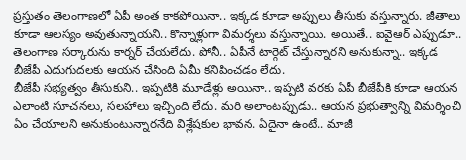ప్రస్తుతం తెలంగాణలో ఏపీ అంత కాకపోయినా.. ఇక్కడ కూడా అప్పులు తీసుకు వస్తున్నారు. జీతాలు కూడా ఆలస్యం అవుతున్నాయని.. కొన్నాళ్లుగా విమర్శలు వస్తున్నాయి. అయితే.. ఐవైఆర్ ఎప్పుడూ.. తెలంగాణ సర్కారును కార్నర్ చేయలేదు. పోనీ.. ఏపీనే టార్గెట్ చేస్తున్నారని అనుకున్నా.. ఇక్కడ బీజేపీ ఎదుగుదలకు ఆయన చేసింది ఏమీ కనిపించడం లేదు.
బీజేపీ సభ్యత్వం తీసుకుని.. ఇప్పటికి మూడేళ్లు అయినా.. ఇప్పటి వరకు ఏపీ బీజేపీకి కూడా ఆయన ఎలాంటి సూచనలు, సలహాలు ఇచ్చింది లేదు. మరి అలాంటప్పుడు.. ఆయన ప్రభుత్వాన్ని విమర్శించి ఏం చేయాలని అనుకుంటున్నారనేది విశ్లేషకుల భావన. ఏదైనా ఉంటే.. మాజీ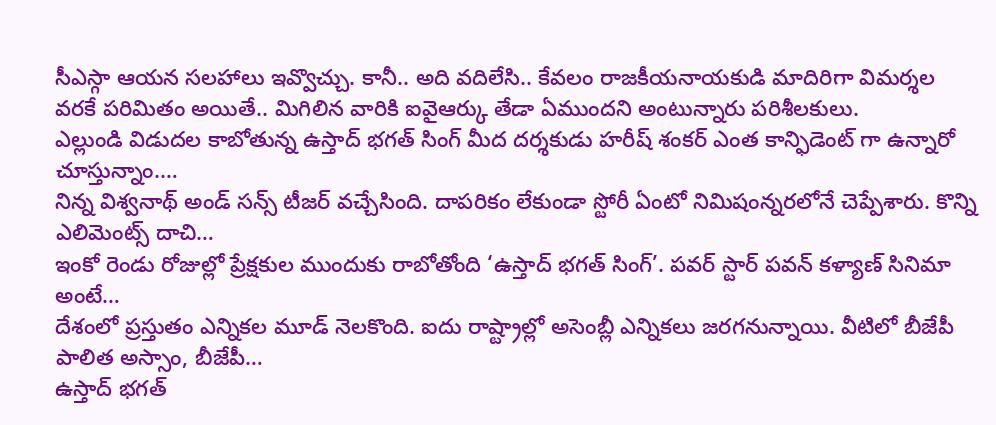సీఎస్గా ఆయన సలహాలు ఇవ్వొచ్చు. కానీ.. అది వదిలేసి.. కేవలం రాజకీయనాయకుడి మాదిరిగా విమర్శల వరకే పరిమితం అయితే.. మిగిలిన వారికి ఐవైఆర్కు తేడా ఏముందని అంటున్నారు పరిశీలకులు.
ఎల్లుండి విడుదల కాబోతున్న ఉస్తాద్ భగత్ సింగ్ మీద దర్శకుడు హరీష్ శంకర్ ఎంత కాన్ఫిడెంట్ గా ఉన్నారో చూస్తున్నాం.…
నిన్న విశ్వనాథ్ అండ్ సన్స్ టీజర్ వచ్చేసింది. దాపరికం లేకుండా స్టోరీ ఏంటో నిమిషంన్నరలోనే చెప్పేశారు. కొన్ని ఎలిమెంట్స్ దాచి…
ఇంకో రెండు రోజుల్లో ప్రేక్షకుల ముందుకు రాబోతోంది ‘ఉస్తాద్ భగత్ సింగ్’. పవర్ స్టార్ పవన్ కళ్యాణ్ సినిమా అంటే…
దేశంలో ప్రస్తుతం ఎన్నికల మూడ్ నెలకొంది. ఐదు రాష్ట్రాల్లో అసెంబ్లీ ఎన్నికలు జరగనున్నాయి. వీటిలో బీజేపీ పాలిత అస్సాం, బీజేపీ…
ఉస్తాద్ భగత్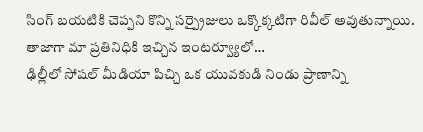సింగ్ బయటికి చెప్పని కొన్ని సర్ప్రైజులు ఒక్కొక్కటిగా రివీల్ అవుతున్నాయి. తాజాగా మా ప్రతినిధికి ఇచ్చిన ఇంటర్వ్యూలో…
ఢిల్లీలో సోషల్ మీడియా పిచ్చి ఒక యువకుడి నిండు ప్రాణాన్ని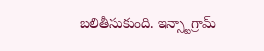బలితీసుకుంది. ఇన్స్టాగ్రామ్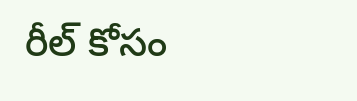రీల్ కోసం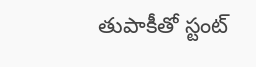తుపాకీతో స్టంట్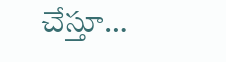చేస్తూ…